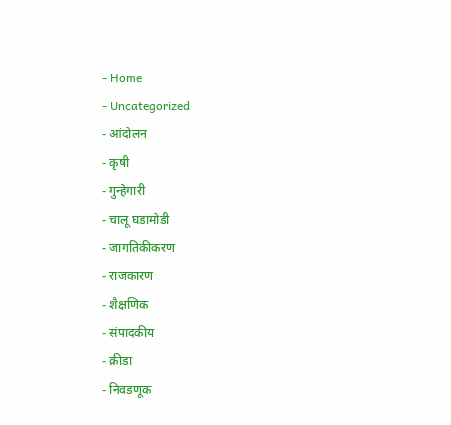- Home
- Uncategorized
- आंदोलन
- कृषी
- गुन्हेगारी
- चालू घडामोडी
- जागतिकीकरण
- राजकारण
- शैक्षणिक
- संपादकीय
- क्रीडा
- निवडणूक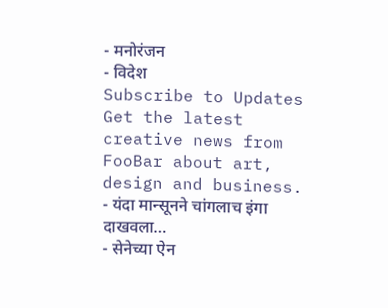- मनोरंजन
- विदेश
Subscribe to Updates
Get the latest creative news from FooBar about art, design and business.
- यंदा मान्सूनने चांगलाच इंगा दाखवला…
- सेनेच्या ऐन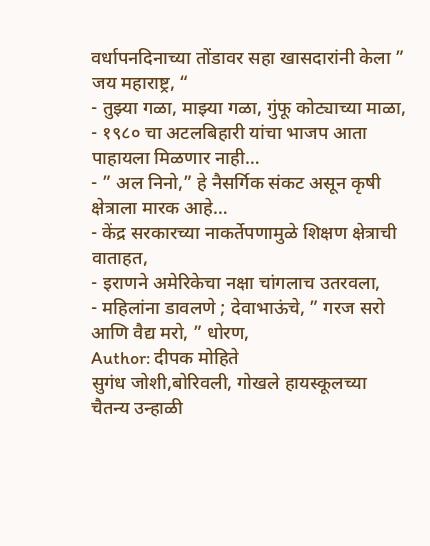वर्धापनदिनाच्या तोंडावर सहा खासदारांनी केला ” जय महाराष्ट्र, “
- तुझ्या गळा, माझ्या गळा, गुंफू कोट्याच्या माळा,
- १९८० चा अटलबिहारी यांचा भाजप आता पाहायला मिळणार नाही…
- ” अल निनो,” हे नैसर्गिक संकट असून कृषी क्षेत्राला मारक आहे…
- केंद्र सरकारच्या नाकर्तेपणामुळे शिक्षण क्षेत्राची वाताहत,
- इराणने अमेरिकेचा नक्षा चांगलाच उतरवला,
- महिलांना डावलणे ; देवाभाऊंचे, ” गरज सरो आणि वैद्य मरो, ” धोरण,
Author: दीपक मोहिते
सुगंध जोशी,बोरिवली, गोखले हायस्कूलच्या चैतन्य उन्हाळी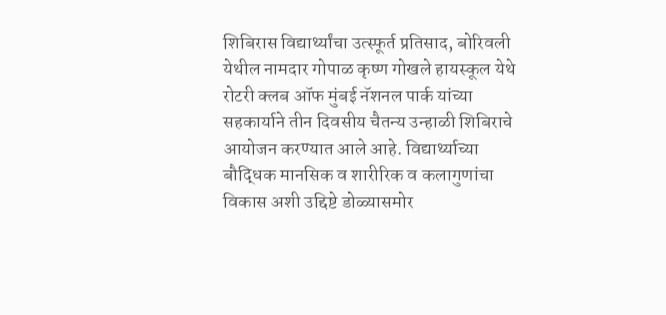शिबिरास विद्यार्थ्यांचा उत्स्फूर्त प्रतिसाद, बोरिवली येथील नामदार गोपाळ कृष्ण गोखले हायस्कूल येथे रोटरी क्लब ऑफ मुंबई नॅशनल पार्क यांच्या सहकार्याने तीन दिवसीय चैतन्य उन्हाळी शिबिराचे आयोजन करण्यात आले आहे. विद्यार्थ्याच्या बौद्धिक मानसिक व शारीरिक व कलागुणांचा विकास अशी उद्दिष्टे डोळ्यासमोर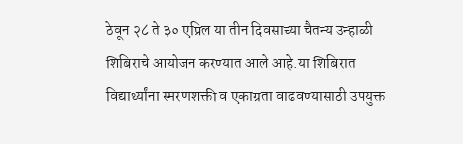ठेवून २८ ते ३० एप्रिल या तीन दिवसाच्या चैतन्य उन्हाळी शिबिराचे आयोजन करण्यात आले आहे.या शिबिरात विद्यार्थ्यांना स्मरणशक्ती व एकाग्रता वाढवण्यासाठी उपयुक्त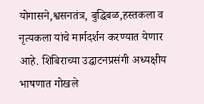योगासने,श्वसनतंत्र, बुद्धिबळ,हस्तकला व नृत्यकला यांचे मार्गदर्शन करण्यात येणार आहे. शिबिराच्या उद्घाटनप्रसंगी अध्यक्षीय भाषणात गोखले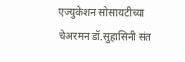एज्युकेशन सोसायटीच्या चेअरमन डॉ.सुहासिनी संत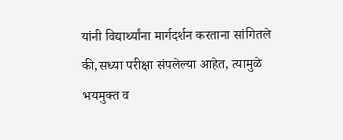यांनी विद्यार्थ्यांना मार्गदर्शन करताना सांगितले की,सध्या परीक्षा संपलेल्या आहेत, त्यामुळे भयमुक्त व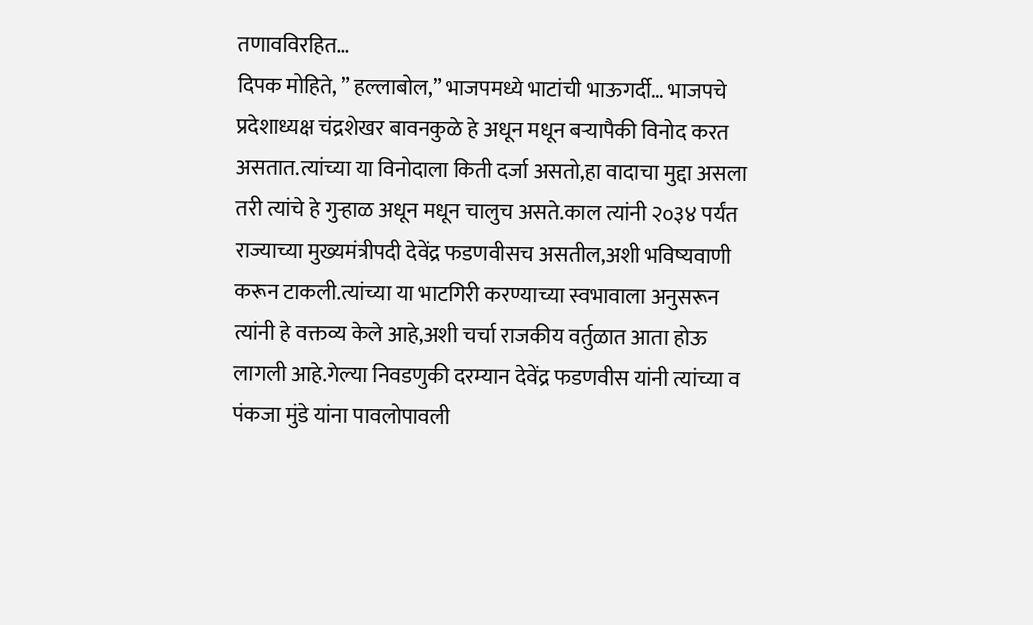तणावविरहित…
दिपक मोहिते, ” हल्लाबोल,” भाजपमध्ये भाटांची भाऊगर्दी… भाजपचे प्रदेशाध्यक्ष चंद्रशेखर बावनकुळे हे अधून मधून बऱ्यापैकी विनोद करत असतात.त्यांच्या या विनोदाला किती दर्जा असतो,हा वादाचा मुद्दा असला तरी त्यांचे हे गुऱ्हाळ अधून मधून चालुच असते.काल त्यांनी २०३४ पर्यंत राज्याच्या मुख्यमंत्रीपदी देवेंद्र फडणवीसच असतील,अशी भविष्यवाणी करून टाकली.त्यांच्या या भाटगिरी करण्याच्या स्वभावाला अनुसरून त्यांनी हे वक्तव्य केले आहे,अशी चर्चा राजकीय वर्तुळात आता होऊ लागली आहे.गेल्या निवडणुकी दरम्यान देवेंद्र फडणवीस यांनी त्यांच्या व पंकजा मुंडे यांना पावलोपावली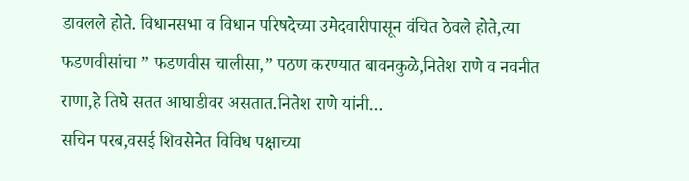डावलले होते. विधानसभा व विधान परिषदेच्या उमेदवारीपासून वंचित ठेवले होते,त्या फडणवीसांचा ” फडणवीस चालीसा,” पठण करण्यात बावनकुळे,नितेश राणे व नवनीत राणा,हे तिघे सतत आघाडीवर असतात.नितेश राणे यांनी…
सचिन परब,वसई शिवसेनेत विविध पक्षाच्या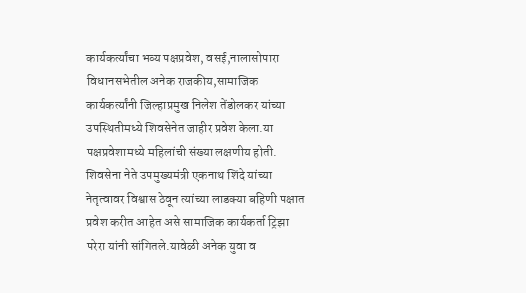कार्यकर्त्यांचा भव्य पक्षप्रवेश, वसई,नालासोपारा विधानसभेतील अनेक राजकीय,सामाजिक कार्यकर्त्यांनी जिल्हाप्रमुख निलेश तेंडोलकर यांच्या उपस्थितीमध्ये शिवसेनेत जाहीर प्रवेश केला.या पक्षप्रवेशामध्ये महिलांची संख्या लक्षणीय होती. शिवसेना नेते उपमुख्यमंत्री एकनाथ शिंदे यांच्या नेतृत्वावर विश्वास ठेवून त्यांच्या लाडक्या बहिणी पक्षात प्रवेश करीत आहेत असे सामाजिक कार्यकर्ता ट्रिझा परेरा यांनी सांगितले.यावेळी अनेक युवा व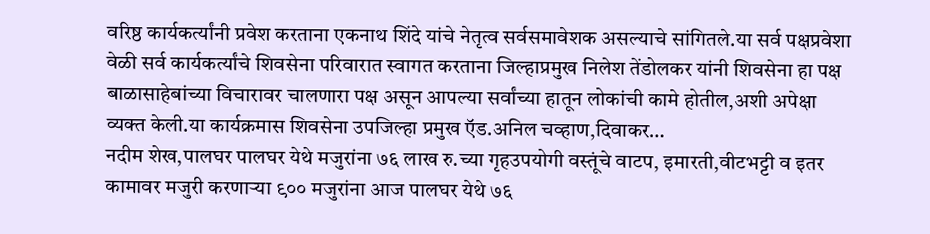वरिष्ठ कार्यकर्त्यांनी प्रवेश करताना एकनाथ शिंदे यांचे नेतृत्व सर्वसमावेशक असल्याचे सांगितले.या सर्व पक्षप्रवेशा वेळी सर्व कार्यकर्त्यांचे शिवसेना परिवारात स्वागत करताना जिल्हाप्रमुख निलेश तेंडोलकर यांनी शिवसेना हा पक्ष बाळासाहेबांच्या विचारावर चालणारा पक्ष असून आपल्या सर्वांच्या हातून लोकांची कामे होतील,अशी अपेक्षा व्यक्त केली.या कार्यक्रमास शिवसेना उपजिल्हा प्रमुख ऍड.अनिल चव्हाण,दिवाकर…
नदीम शेख,पालघर पालघर येथे मजुरांना ७६ लाख रु.च्या गृहउपयोगी वस्तूंचे वाटप, इमारती,वीटभट्टी व इतर कामावर मजुरी करणाऱ्या ९०० मजुरांना आज पालघर येथे ७६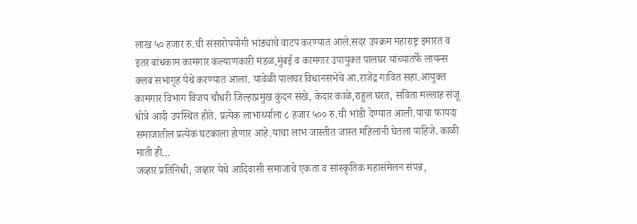लाख ५० हजार रु.ची संसारोपयोगी भांड्यांचे वाटप करण्यात आले.सदर उपक्रम महाराष्ट्र इमारत व इतर बांधकाम कामगार कल्याणकारी मंडळ,मुंबई व कामगार उपायुक्त पालघर यांच्यातर्फे लायन्स क्लब सभागृह येथे करण्यात आला. यावेळी पालघर विधानसभेचे आ.राजेंद्र गावित सहा.आयुक्त कामगार विभाग विजय चौधरी जिल्हाप्रमुख कुंदन संखे, केदार काळे,राहुल घरत, सविता मल्लाह संजू धोत्रे आदी उपस्थित होते. प्रत्येक लाभार्थ्याला ८ हजार ५०० रु.ची भांडी देण्यात आली.याचा फायदा समाजातील प्रत्येक घटकाला होणार आहे.याचा लाभ जास्तीत जास्त महिलांनी घेतला पाहिजे. काळी माती ही…
जव्हार प्रतिनिधी, जव्हार येथे आदिवासी समाजाचे एकता व सांस्कृतिक महासंमेलन संपन्न,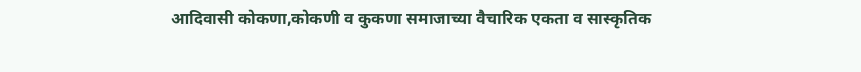आदिवासी कोकणा,कोकणी व कुकणा समाजाच्या वैचारिक एकता व सास्कृतिक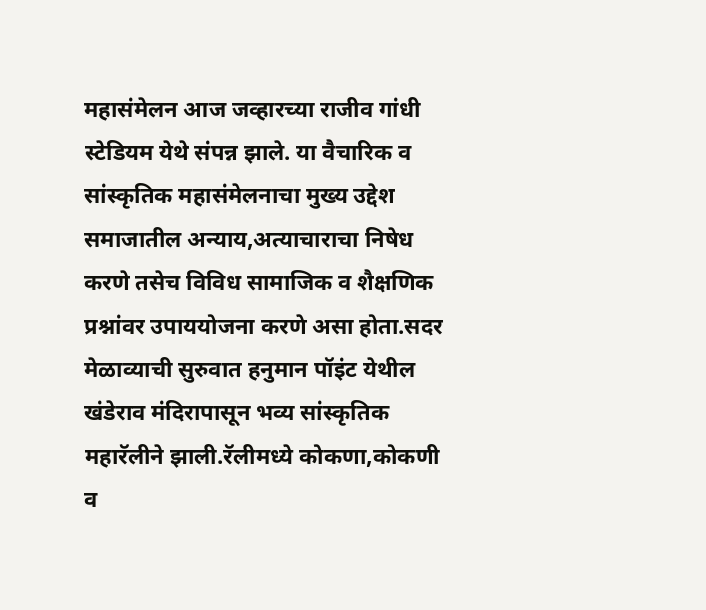महासंमेलन आज जव्हारच्या राजीव गांधी स्टेडियम येथे संपन्न झाले. या वैचारिक व सांस्कृतिक महासंमेलनाचा मुख्य उद्देश समाजातील अन्याय,अत्याचाराचा निषेध करणे तसेच विविध सामाजिक व शैक्षणिक प्रश्नांवर उपाययोजना करणे असा होता.सदर मेळाव्याची सुरुवात हनुमान पॉइंट येथील खंडेराव मंदिरापासून भव्य सांस्कृतिक महारॅलीने झाली.रॅलीमध्ये कोकणा,कोकणी व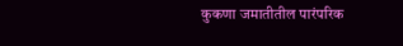कुकणा जमातीतील पारंपरिक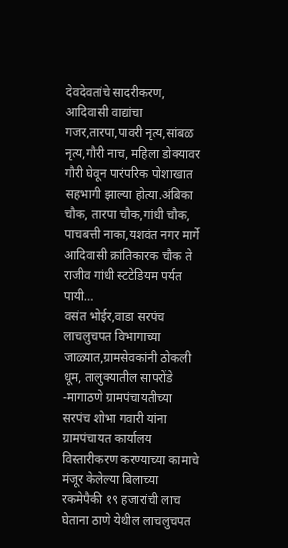देवदेवतांचे सादरीकरण, आदिवासी वाद्यांचा गजर,तारपा,पावरी नृत्य,सांबळ नृत्य,गौरी नाच, महिला डोक्यावर गौरी घेवून पारंपरिक पोशाखात सहभागी झाल्या होत्या.अंबिका चौक, तारपा चौक,गांधी चौक, पाचबत्ती नाका,यशवंत नगर मार्गे आदिवासी क्रांतिकारक चौक ते राजीव गांधी स्टटेडियम पर्यत पायी…
वसंत भोईर,वाडा सरपंच लाचलुचपत विभागाच्या जाळ्यात,ग्रामसेवकांनी ठोकली धूम, तालुक्यातील सापरोंडे -मागाठणे ग्रामपंचायतीच्या सरपंच शोभा गवारी यांना ग्रामपंचायत कार्यालय विस्तारीकरण करण्याच्या कामाचे मंजूर केलेल्या बिलाच्या रकमेपैकी १९ हजारांची लाच घेताना ठाणे येथील लाचलुचपत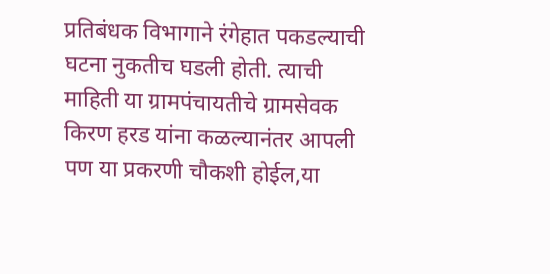प्रतिबंधक विभागाने रंगेहात पकडल्याची घटना नुकतीच घडली होती. त्याची माहिती या ग्रामपंचायतीचे ग्रामसेवक किरण हरड यांना कळल्यानंतर आपली पण या प्रकरणी चौकशी होईल,या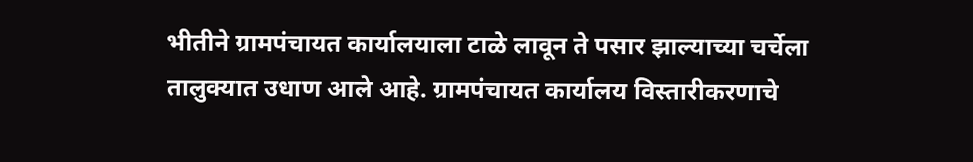भीतीने ग्रामपंचायत कार्यालयाला टाळे लावून ते पसार झाल्याच्या चर्चेला तालुक्यात उधाण आले आहे. ग्रामपंचायत कार्यालय विस्तारीकरणाचे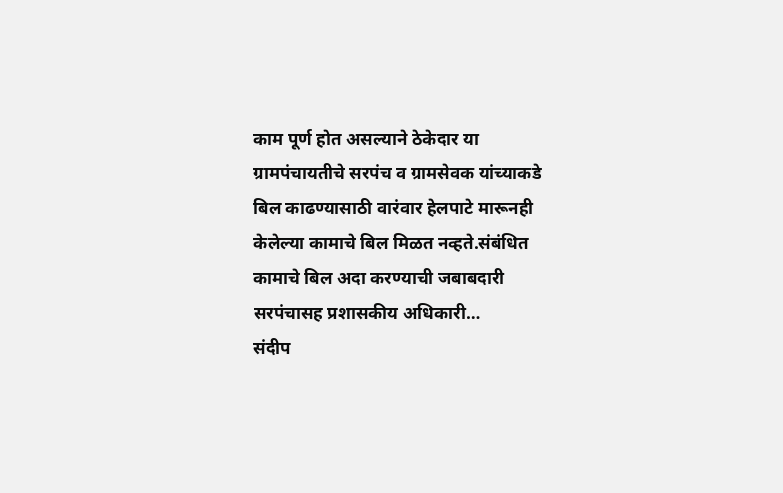काम पूर्ण होत असल्याने ठेकेदार या ग्रामपंचायतीचे सरपंच व ग्रामसेवक यांच्याकडे बिल काढण्यासाठी वारंवार हेलपाटे मारूनही केलेल्या कामाचे बिल मिळत नव्हते.संबंधित कामाचे बिल अदा करण्याची जबाबदारी सरपंचासह प्रशासकीय अधिकारी…
संदीप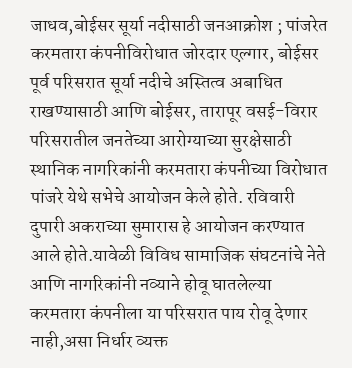जाधव,बोईसर सूर्या नदीसाठी जनआक्रोश ; पांजरेत करमतारा कंपनीविरोधात जोरदार एल्गार, बोईसर पूर्व परिसरात सूर्या नदीचे अस्तित्व अबाधित राखण्यासाठी आणि बोईसर, तारापूर वसई-विरार परिसरातील जनतेच्या आरोग्याच्या सुरक्षेसाठी स्थानिक नागरिकांनी करमतारा कंपनीच्या विरोधात पांजरे येथे सभेचे आयोजन केले होते. रविवारी दुपारी अकराच्या सुमारास हे आयोजन करण्यात आले होते.यावेळी विविध सामाजिक संघटनांचे नेते आणि नागरिकांनी नव्याने होवू घातलेल्या करमतारा कंपनीला या परिसरात पाय रोवू देणार नाही,असा निर्धार व्यक्त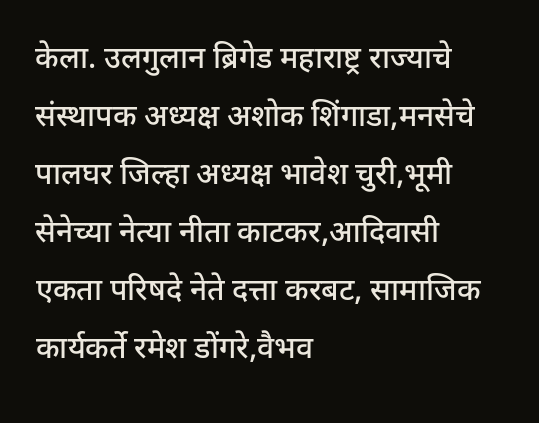केला. उलगुलान ब्रिगेड महाराष्ट्र राज्याचे संस्थापक अध्यक्ष अशोक शिंगाडा,मनसेचे पालघर जिल्हा अध्यक्ष भावेश चुरी,भूमी सेनेच्या नेत्या नीता काटकर,आदिवासी एकता परिषदे नेते दत्ता करबट, सामाजिक कार्यकर्ते रमेश डोंगरे,वैभव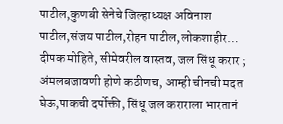पाटील,कुणबी सेनेचे जिल्हाध्यक्ष अविनाश पाटील,संजय पाटील,रोहन पाटील,लोकशाहीर…
दीपक मोहिते, सीमेवरील वास्तव, जल सिंधू करार ; अंमलबजावणी होणे कठीणच, आम्ही चीनची मदत घेऊ,पाकची दर्पोक्ती, सिंधू जल कराराला भारतानं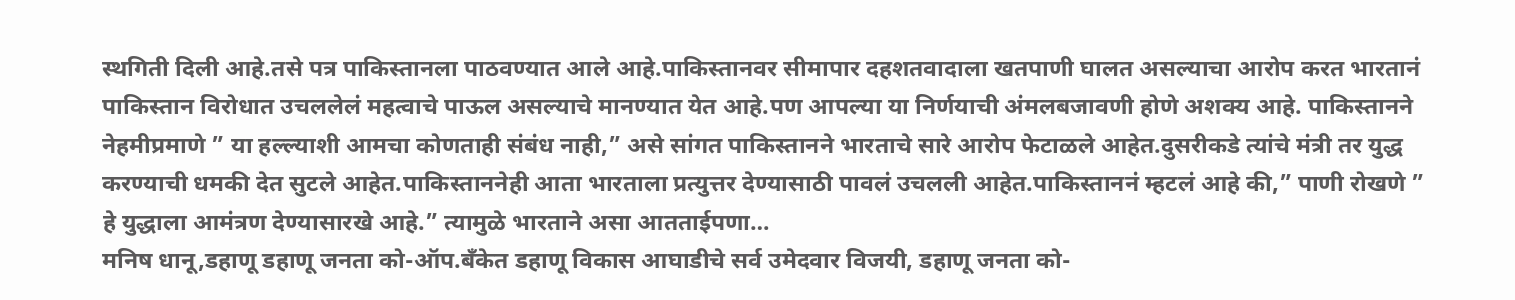स्थगिती दिली आहे.तसे पत्र पाकिस्तानला पाठवण्यात आले आहे.पाकिस्तानवर सीमापार दहशतवादाला खतपाणी घालत असल्याचा आरोप करत भारतानं पाकिस्तान विरोधात उचललेलं महत्वाचे पाऊल असल्याचे मानण्यात येत आहे.पण आपल्या या निर्णयाची अंमलबजावणी होणे अशक्य आहे. पाकिस्तानने नेहमीप्रमाणे ” या हल्ल्याशी आमचा कोणताही संबंध नाही,” असे सांगत पाकिस्तानने भारताचे सारे आरोप फेटाळले आहेत.दुसरीकडे त्यांचे मंत्री तर युद्ध करण्याची धमकी देत सुटले आहेत.पाकिस्ताननेही आता भारताला प्रत्युत्तर देण्यासाठी पावलं उचलली आहेत.पाकिस्ताननं म्हटलं आहे की,” पाणी रोखणे ” हे युद्धाला आमंत्रण देण्यासारखे आहे.” त्यामुळे भारताने असा आतताईपणा…
मनिष धानू,डहाणू डहाणू जनता को-ऑप.बँकेत डहाणू विकास आघाडीचे सर्व उमेदवार विजयी, डहाणू जनता को-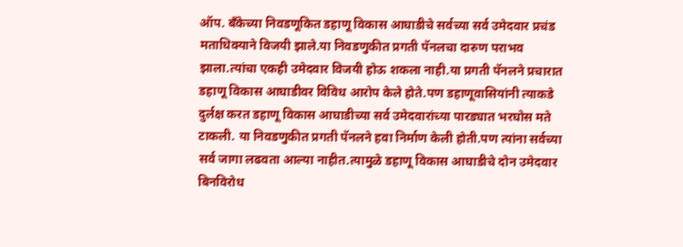ऑप. बँकेच्या निवडणूकित डहाणू विकास आघाडीचे सर्वच्या सर्व उमेदवार प्रचंड मताधिक्याने विजयी झाले.या निवडणुकीत प्रगती पॅनलचा दारुण पराभव झाला.त्यांचा एकही उमेदवार विजयी होऊ शकला नाही.या प्रगती पॅनलने प्रचारात डहाणू विकास आघाडीवर विविध आरोप केले होते.पण डहाणूवासियांनी त्याकडे दुर्लक्ष करत डहाणू विकास आघाडीच्या सर्व उमेदवारांच्या पारड्यात भरघोस मते टाकली. या निवडणुकीत प्रगती पॅनलने हवा निर्माण केली होती.पण त्यांना सर्वच्या सर्व जागा लढवता आल्या नाहीत.त्यामुळे डहाणू विकास आघाडीचे दोन उमेदवार बिनविरोध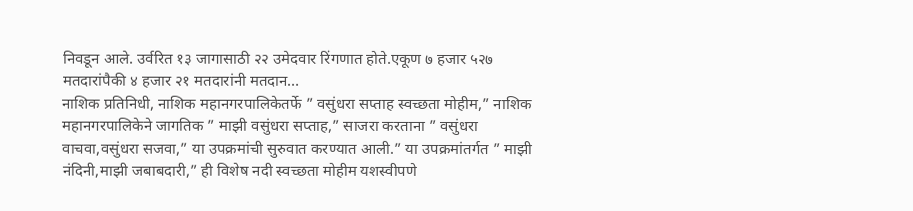निवडून आले. उर्वरित १३ जागासाठी २२ उमेदवार रिंगणात होते.एकूण ७ हजार ५२७ मतदारांपैकी ४ हजार २१ मतदारांनी मतदान…
नाशिक प्रतिनिधी, नाशिक महानगरपालिकेतर्फे ” वसुंधरा सप्ताह स्वच्छता मोहीम,” नाशिक महानगरपालिकेने जागतिक ” माझी वसुंधरा सप्ताह,” साजरा करताना ” वसुंधरा वाचवा,वसुंधरा सजवा,” या उपक्रमांची सुरुवात करण्यात आली.” या उपक्रमांतर्गत ” माझी नंदिनी,माझी जबाबदारी,” ही विशेष नदी स्वच्छता मोहीम यशस्वीपणे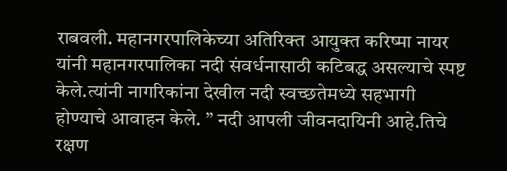राबवली. महानगरपालिकेच्या अतिरिक्त आयुक्त करिष्मा नायर यांनी महानगरपालिका नदी संवर्धनासाठी कटिबद्ध असल्याचे स्पष्ट केले.त्यांनी नागरिकांना देखील नदी स्वच्छतेमध्ये सहभागी होण्याचे आवाहन केले. ” नदी आपली जीवनदायिनी आहे.तिचे रक्षण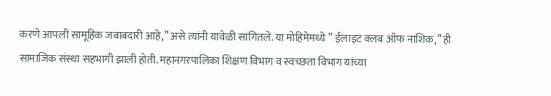करणे आपली सामूहिक जबाबदारी आहे,” असे त्यांनी यावेळी सांगितले. या मोहिमेमध्ये ” ईलाइट क्लब ऑफ नाशिक,” ही सामाजिक संस्था सहभागी झाली होती. महानगरपालिका शिक्षण विभाग व स्वच्छता विभाग यांच्या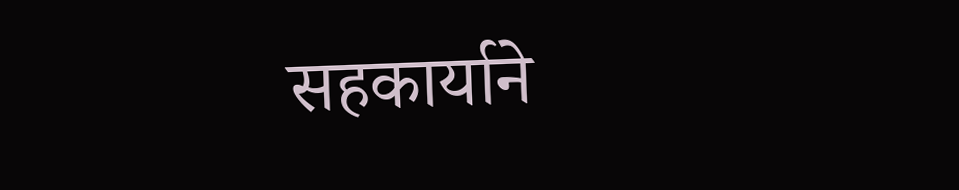सहकार्याने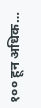१०० हून अधिक…